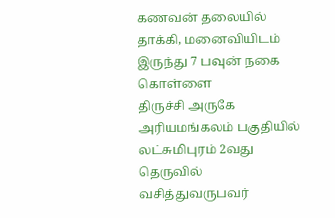கணவன் தலையில் தாக்கி, மனைவியிடம் இருந்து 7 பவுன் நகை கொள்ளை
திருச்சி அருகே அரியமங்கலம் பகுதியில் லட்சுமிபுரம் 2வது தெருவில் வசித்துவருபவர்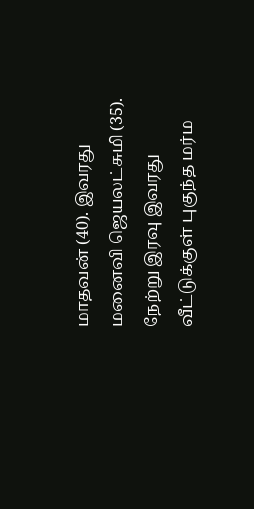மாதவன் (40). இவரது மனைவி ஜெயலட்சுமி (35). நேற்று இரவு இவரது வீட்டுக்குள் புகுந்த மர்ம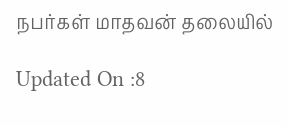நபர்கள் மாதவன் தலையில்

Updated On :8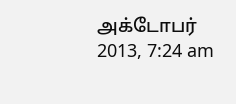அக்டோபர் 2013, 7:24 am